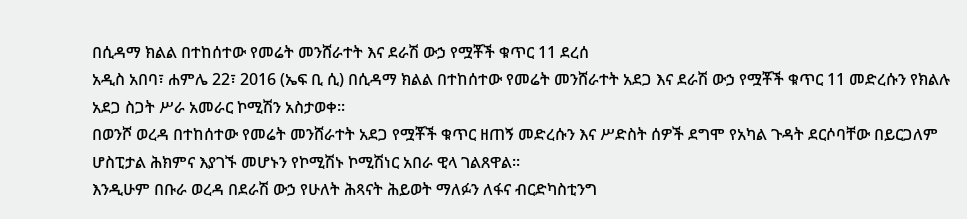በሲዳማ ክልል በተከሰተው የመሬት መንሸራተት እና ደራሽ ውኃ የሟቾች ቁጥር 11 ደረሰ
አዲስ አበባ፣ ሐምሌ 22፣ 2016 (ኤፍ ቢ ሲ) በሲዳማ ክልል በተከሰተው የመሬት መንሸራተት አደጋ እና ደራሽ ውኃ የሟቾች ቁጥር 11 መድረሱን የክልሉ አደጋ ስጋት ሥራ አመራር ኮሚሽን አስታወቀ፡፡
በወንሾ ወረዳ በተከሰተው የመሬት መንሸራተት አደጋ የሟቾች ቁጥር ዘጠኝ መድረሱን እና ሥድስት ሰዎች ደግሞ የአካል ጉዳት ደርሶባቸው በይርጋለም ሆስፒታል ሕክምና እያገኙ መሆኑን የኮሚሽኑ ኮሚሽነር አበራ ዊላ ገልጸዋል፡፡
እንዲሁም በቡራ ወረዳ በደራሽ ውኃ የሁለት ሕጻናት ሕይወት ማለፉን ለፋና ብርድካስቲንግ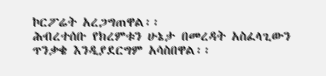ኮርፖሬት አረጋግጠዋል፡፡
ሕብረተሰቡ የክረምቱን ሁኔታ በመረዳት አስፈላጊውን ጥንቃቄ እንዲያደርግም አሳስበዋል፡፡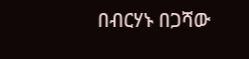በብርሃኑ በጋሻው